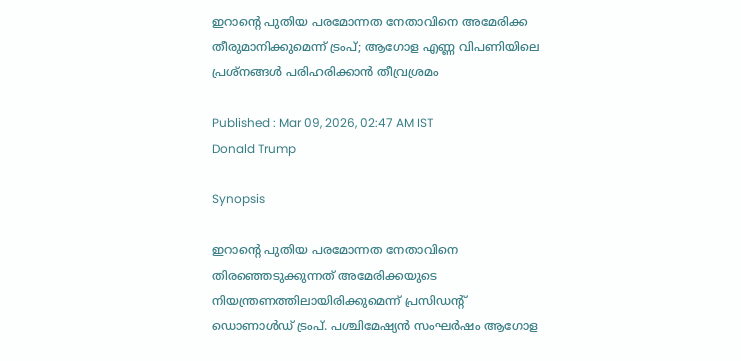ഇറാന്റെ പുതിയ പരമോന്നത നേതാവിനെ അമേരിക്ക തീരുമാനിക്കുമെന്ന് ട്രംപ്; ആഗോള എണ്ണ വിപണിയിലെ പ്രശ്നങ്ങൾ പരിഹരിക്കാൻ തീവ്രശ്രമം

Published : Mar 09, 2026, 02:47 AM IST
Donald Trump

Synopsis

ഇറാന്റെ പുതിയ പരമോന്നത നേതാവിനെ തിരഞ്ഞെടുക്കുന്നത് അമേരിക്കയുടെ നിയന്ത്രണത്തിലായിരിക്കുമെന്ന് പ്രസിഡന്റ് ഡൊണാൾഡ് ട്രംപ്. പശ്ചിമേഷ്യൻ സംഘർഷം ആഗോള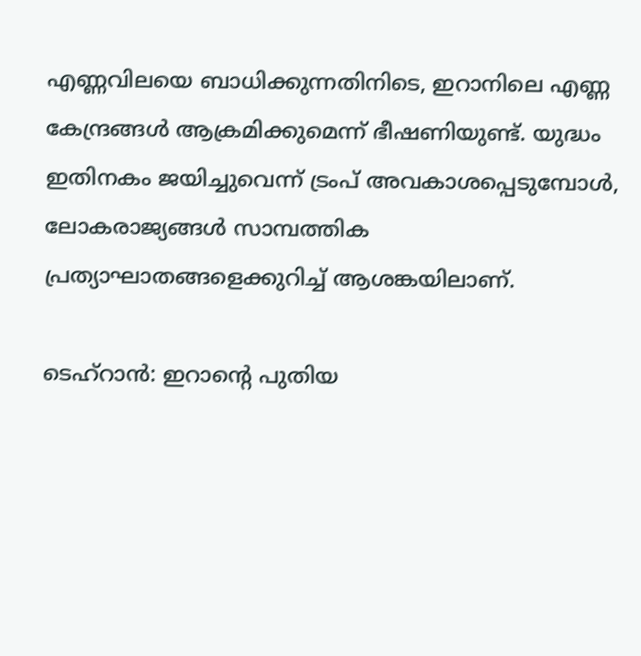എണ്ണവിലയെ ബാധിക്കുന്നതിനിടെ, ഇറാനിലെ എണ്ണ കേന്ദ്രങ്ങൾ ആക്രമിക്കുമെന്ന് ഭീഷണിയുണ്ട്. യുദ്ധം ഇതിനകം ജയിച്ചുവെന്ന് ട്രംപ് അവകാശപ്പെടുമ്പോൾ, ലോകരാജ്യങ്ങൾ സാമ്പത്തിക പ്രത്യാഘാതങ്ങളെക്കുറിച്ച് ആശങ്കയിലാണ്.

ടെഹ്റാൻ: ഇറാന്റെ പുതിയ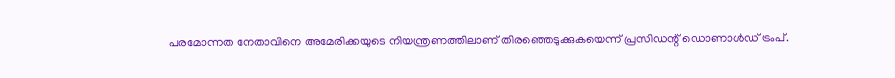പരമോന്നത നേതാവിനെ അമേരിക്കയുടെ നിയന്ത്രണത്തിലാണ് തിരഞ്ഞെടുക്കുകയെന്ന് പ്രസിഡന്റ് ഡൊണാൾഡ് ട്രംപ്.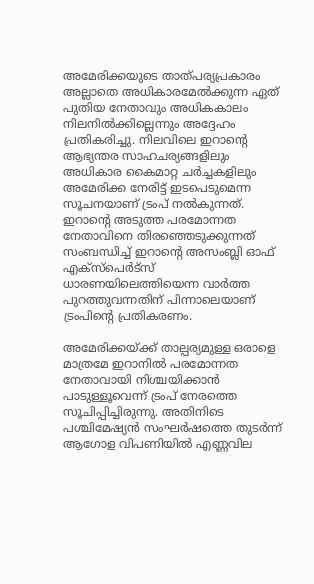അമേരിക്കയുടെ താത്പര്യപ്രകാരം അല്ലാതെ അധികാരമേൽക്കുന്ന ഏത് പുതിയ നേതാവും അധികകാലം നിലനിൽക്കില്ലെന്നും അദ്ദേഹം പ്രതികരിച്ചു. നിലവിലെ ഇറാന്റെ ആഭ്യന്തര സാഹചര്യങ്ങളിലും അധികാര കൈമാറ്റ ചർച്ചകളിലും അമേരിക്ക നേരിട്ട് ഇടപെടുമെന്ന സൂചനയാണ് ട്രംപ് നൽകുന്നത്. ഇറാന്റെ അടുത്ത പരമോന്നത നേതാവിനെ തിരഞ്ഞെടുക്കുന്നത് സംബന്ധിച്ച് ഇറാന്റെ അസംബ്ലി ഓഫ് എക്സ്പെർട്സ് ധാരണയിലെത്തിയെന്ന വാർത്ത പുറത്തുവന്നതിന് പിന്നാലെയാണ് ട്രംപിൻ്റെ പ്രതികരണം.

അമേരിക്കയ്ക്ക് താല്പര്യമുള്ള ഒരാളെ മാത്രമേ ഇറാനിൽ പരമോന്നത നേതാവായി നിശ്ചയിക്കാൻ പാടുള്ളൂവെന്ന് ട്രംപ് നേരത്തെ സൂചിപ്പിച്ചിരുന്നു. അതിനിടെ പശ്ചിമേഷ്യൻ സംഘർഷത്തെ തുടർന്ന് ആഗോള വിപണിയിൽ എണ്ണവില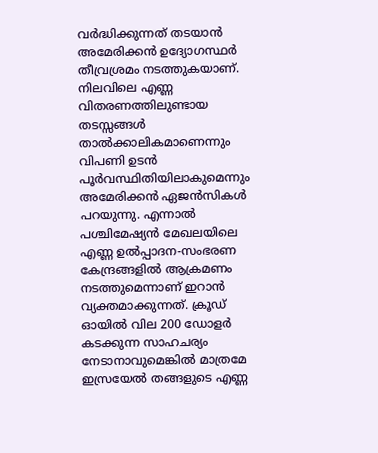വർദ്ധിക്കുന്നത് തടയാൻ അമേരിക്കൻ ഉദ്യോഗസ്ഥർ തീവ്രശ്രമം നടത്തുകയാണ്. നിലവിലെ എണ്ണ വിതരണത്തിലുണ്ടായ തടസ്സങ്ങൾ താൽക്കാലികമാണെന്നും വിപണി ഉടൻ പൂർവസ്ഥിതിയിലാകുമെന്നും അമേരിക്കൻ ഏജൻസികൾ പറയുന്നു. എന്നാൽ പശ്ചിമേഷ്യൻ മേഖലയിലെ എണ്ണ ഉൽപ്പാദന-സംഭരണ കേന്ദ്രങ്ങളിൽ ആക്രമണം നടത്തുമെന്നാണ് ഇറാൻ വ്യക്തമാക്കുന്നത്. ക്രൂഡ് ഓയിൽ വില 200 ഡോളർ കടക്കുന്ന സാഹചര്യം നേടാനാവുമെങ്കിൽ മാത്രമേ ഇസ്രയേൽ തങ്ങളുടെ എണ്ണ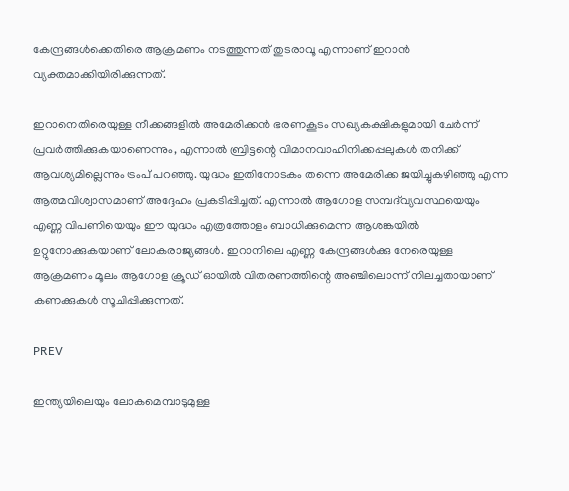കേന്ദ്രങ്ങൾക്കെതിരെ ആക്രമണം നടത്തുന്നത് തുടരാവൂ എന്നാണ് ഇറാൻ വ്യക്തമാക്കിയിരിക്കുന്നത്.

ഇറാനെതിരെയുള്ള നീക്കങ്ങളിൽ അമേരിക്കൻ ഭരണകൂടം സഖ്യകക്ഷികളുമായി ചേർന്ന് പ്രവർത്തിക്കുകയാണെന്നും, എന്നാൽ ബ്രിട്ടന്റെ വിമാനവാഹിനിക്കപ്പലുകൾ തനിക്ക് ആവശ്യമില്ലെന്നും ട്രംപ് പറഞ്ഞു. യുദ്ധം ഇതിനോടകം തന്നെ അമേരിക്ക ജയിച്ചുകഴിഞ്ഞു എന്ന ആത്മവിശ്വാസമാണ് അദ്ദേഹം പ്രകടിപ്പിച്ചത്. എന്നാൽ ആഗോള സമ്പദ്‌വ്യവസ്ഥയെയും എണ്ണ വിപണിയെയും ഈ യുദ്ധം എത്രത്തോളം ബാധിക്കുമെന്ന ആശങ്കയിൽ ഉറ്റുനോക്കുകയാണ് ലോകരാജ്യങ്ങൾ. ഇറാനിലെ എണ്ണ കേന്ദ്രങ്ങൾക്കു നേരെയുള്ള ആക്രമണം മൂലം ആഗോള ക്രൂഡ് ഓയിൽ വിതരണത്തിന്റെ അഞ്ചിലൊന്ന് നിലച്ചതായാണ് കണക്കുകൾ സൂചിപ്പിക്കുന്നത്.

PREV

ഇന്ത്യയിലെയും ലോകമെമ്പാടുമുള്ള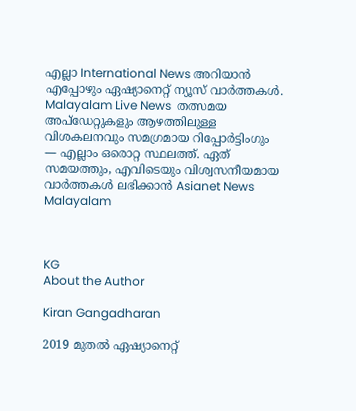എല്ലാ International News അറിയാൻ എപ്പോഴും ഏഷ്യാനെറ്റ് ന്യൂസ് വാർത്തകൾ. Malayalam Live News  തത്സമയ അപ്‌ഡേറ്റുകളും ആഴത്തിലുള്ള വിശകലനവും സമഗ്രമായ റിപ്പോർട്ടിംഗും — എല്ലാം ഒരൊറ്റ സ്ഥലത്ത്. ഏത് സമയത്തും, എവിടെയും വിശ്വസനീയമായ വാർത്തകൾ ലഭിക്കാൻ Asianet News Malayalam



KG
About the Author

Kiran Gangadharan

2019 മുതല്‍ ഏഷ്യാനെറ്റ്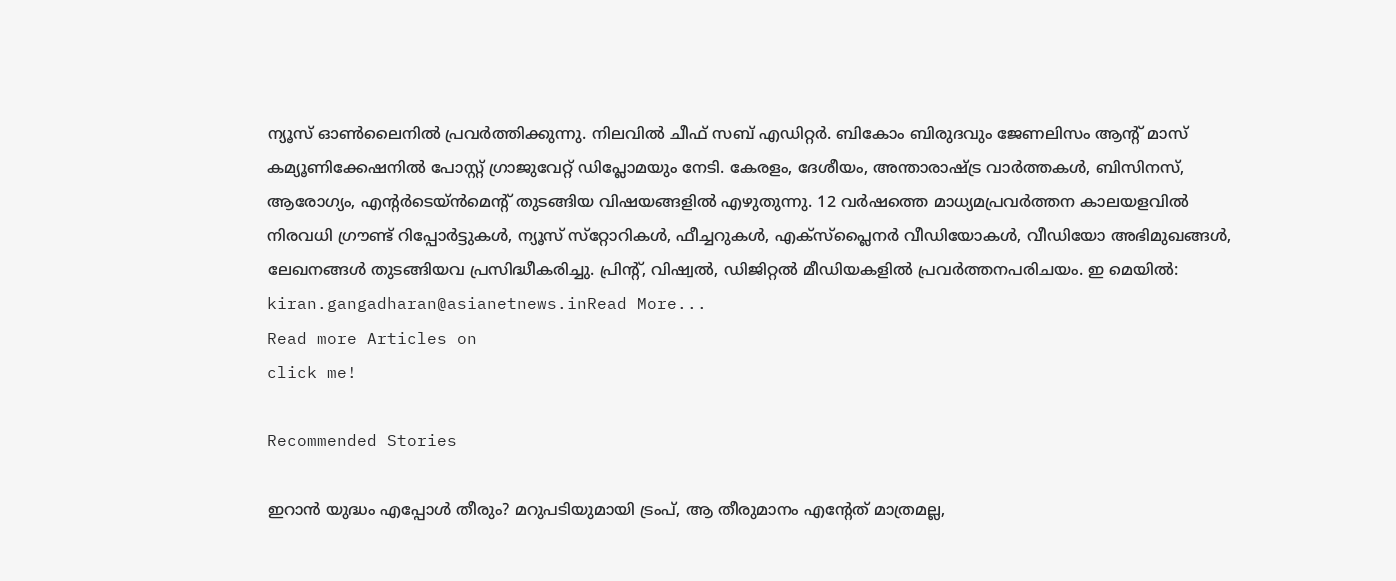ന്യൂസ് ഓണ്‍ലൈനില്‍ പ്രവര്‍ത്തിക്കുന്നു. നിലവില്‍ ചീഫ് സബ് എഡിറ്റർ. ബികോം ബിരുദവും ജേണലിസം ആൻ്റ് മാസ് കമ്യൂണിക്കേഷനിൽ പോസ്റ്റ് ഗ്രാജുവേറ്റ് ഡിപ്ലോമയും നേടി. കേരളം, ദേശീയം, അന്താരാഷ്ട്ര വാര്‍ത്തകള്‍, ബിസിനസ്, ആരോഗ്യം, എന്റർടെയ്ൻമെൻ്റ് തുടങ്ങിയ വിഷയങ്ങളില്‍ എഴുതുന്നു. 12 വര്‍ഷത്തെ മാധ്യമപ്രവര്‍ത്തന കാലയളവില്‍ നിരവധി ഗ്രൗണ്ട് റിപ്പോര്‍ട്ടുകള്‍, ന്യൂസ് സ്‌റ്റോറികള്‍, ഫീച്ചറുകള്‍, എക്‌സ്‌പ്ലൈന‍ർ വീഡിയോകൾ, വീഡിയോ അഭിമുഖങ്ങള്‍, ലേഖനങ്ങള്‍ തുടങ്ങിയവ പ്രസിദ്ധീകരിച്ചു. പ്രിന്റ്, വിഷ്വല്‍, ഡിജിറ്റല്‍ മീഡിയകളില്‍ പ്രവര്‍ത്തനപരിചയം. ഇ മെയില്‍: kiran.gangadharan@asianetnews.inRead More...
Read more Articles on
click me!

Recommended Stories

ഇറാൻ യുദ്ധം എപ്പോൾ തീരും? മറുപടിയുമായി ട്രംപ്, ആ തീരുമാനം എന്റേത് മാത്രമല്ല,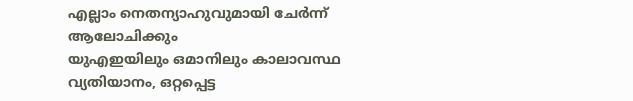എല്ലാം നെതന്യാഹുവുമായി ചേർന്ന് ആലോചിക്കും
യുഎഇയിലും ഒമാനിലും കാലാവസ്ഥ വ്യതിയാനം, ഒറ്റപ്പെട്ട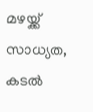മഴയ്ക്ക് സാധ്യത, കടൽ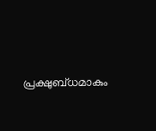പ്രക്ഷുബ്ധമാകും